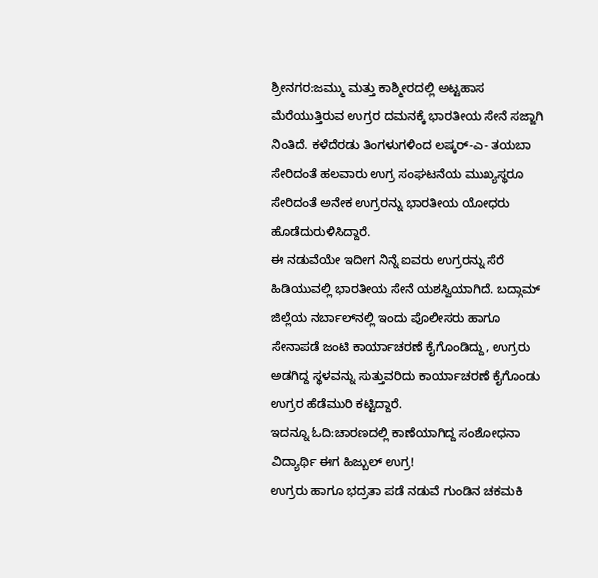ಶ್ರೀನಗರ:ಜಮ್ಮು ಮತ್ತು ಕಾಶ್ಮೀರದಲ್ಲಿ ಅಟ್ಟಹಾಸ ಮೆರೆಯುತ್ತಿರುವ ಉಗ್ರರ ದಮನಕ್ಕೆ ಭಾರತೀಯ ಸೇನೆ ಸಜ್ಜಾಗಿ ನಿಂತಿದೆ. ಕಳೆದೆರಡು ತಿಂಗಳುಗಳಿಂದ ಲಷ್ಕರ್‌-ಎ- ತಯಬಾ ಸೇರಿದಂತೆ ಹಲವಾರು ಉಗ್ರ ಸಂಘಟನೆಯ ಮುಖ್ಯಸ್ಥರೂ ಸೇರಿದಂತೆ ಅನೇಕ ಉಗ್ರರನ್ನು ಭಾರತೀಯ ಯೋಧರು ಹೊಡೆದುರುಳಿಸಿದ್ದಾರೆ.
ಈ ನಡುವೆಯೇ ಇದೀಗ ನಿನ್ನೆ ಐವರು ಉಗ್ರರನ್ನು ಸೆರೆ ಹಿಡಿಯುವಲ್ಲಿ ಭಾರತೀಯ ಸೇನೆ ಯಶಸ್ವಿಯಾಗಿದೆ. ಬದ್ಗಾಮ್ ಜಿಲ್ಲೆಯ ನರ್ಬಾಲ್‌ನಲ್ಲಿ ಇಂದು ಪೊಲೀಸರು ಹಾಗೂ ಸೇನಾಪಡೆ ಜಂಟಿ ಕಾರ್ಯಾಚರಣೆ ಕೈಗೊಂಡಿದ್ದು, ಉಗ್ರರು ಅಡಗಿದ್ದ ಸ್ಥಳವನ್ನು ಸುತ್ತುವರಿದು ಕಾರ್ಯಾಚರಣೆ ಕೈಗೊಂಡು ಉಗ್ರರ ಹೆಡೆಮುರಿ ಕಟ್ಟಿದ್ದಾರೆ.
ಇದನ್ನೂ ಓದಿ:ಚಾರಣದಲ್ಲಿ ಕಾಣೆಯಾಗಿದ್ದ ಸಂಶೋಧನಾ ವಿದ್ಯಾರ್ಥಿ ಈಗ ಹಿಜ್ಬುಲ್‌ ಉಗ್ರ!
ಉಗ್ರರು ಹಾಗೂ ಭದ್ರತಾ ಪಡೆ ನಡುವೆ ಗುಂಡಿನ ಚಕಮಕಿ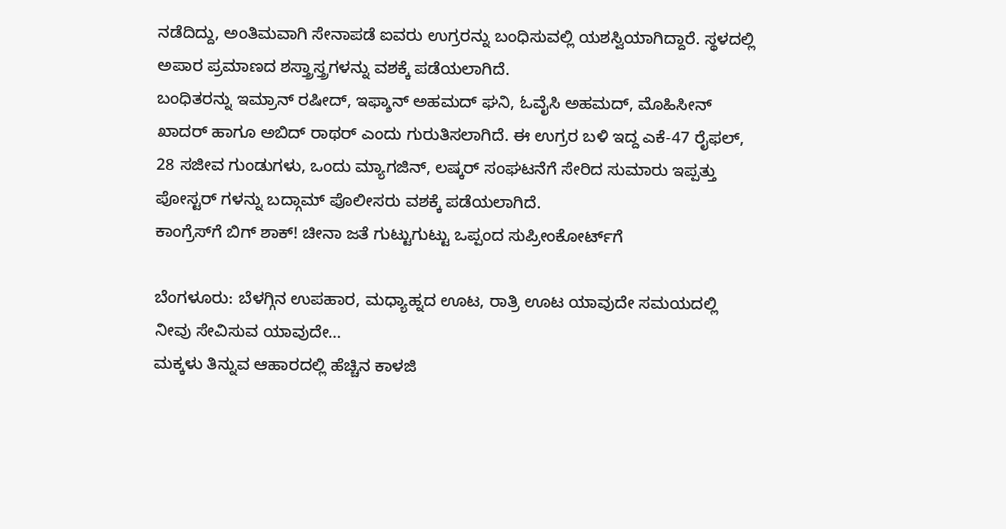ನಡೆದಿದ್ದು, ಅಂತಿಮವಾಗಿ ಸೇನಾಪಡೆ ಐವರು ಉಗ್ರರನ್ನು ಬಂಧಿಸುವಲ್ಲಿ ಯಶಸ್ವಿಯಾಗಿದ್ದಾರೆ. ಸ್ಥಳದಲ್ಲಿ ಅಪಾರ ಪ್ರಮಾಣದ ಶಸ್ತ್ರಾಸ್ತ್ರಗಳನ್ನು ವಶಕ್ಕೆ ಪಡೆಯಲಾಗಿದೆ.
ಬಂಧಿತರನ್ನು ಇಮ್ರಾನ್ ರಷೀದ್, ಇಫ್ಶಾನ್ ಅಹಮದ್ ಘನಿ, ಓವೈಸಿ ಅಹಮದ್, ಮೊಹಿಸೀನ್ ಖಾದರ್ ಹಾಗೂ ಅಬಿದ್ ರಾಥರ್ ಎಂದು ಗುರುತಿಸಲಾಗಿದೆ. ಈ ಉಗ್ರರ ಬಳಿ ಇದ್ದ ಎಕೆ-47 ರೈಫಲ್, 28 ಸಜೀವ ಗುಂಡುಗಳು, ಒಂದು ಮ್ಯಾಗಜಿನ್, ಲಷ್ಕರ್ ಸಂಘಟನೆಗೆ ಸೇರಿದ ಸುಮಾರು ಇಪ್ಪತ್ತು ಪೋಸ್ಟರ್ ಗಳನ್ನು ಬದ್ಗಾಮ್ ಪೊಲೀಸರು ವಶಕ್ಕೆ ಪಡೆಯಲಾಗಿದೆ.
ಕಾಂಗ್ರೆಸ್‌ಗೆ ಬಿಗ್‌ ಶಾಕ್‌! ಚೀನಾ ಜತೆ ಗುಟ್ಟುಗುಟ್ಟು ಒಪ್ಪಂದ ಸುಪ್ರೀಂಕೋರ್ಟ್‌ಗೆ

ಬೆಂಗಳೂರು: ಬೆಳಗ್ಗಿನ ಉಪಹಾರ, ಮಧ್ಯಾಹ್ನದ ಊಟ, ರಾತ್ರಿ ಊಟ ಯಾವುದೇ ಸಮಯದಲ್ಲಿ ನೀವು ಸೇವಿಸುವ ಯಾವುದೇ…
ಮಕ್ಕಳು ತಿನ್ನುವ ಆಹಾರದಲ್ಲಿ ಹೆಚ್ಚಿನ ಕಾಳಜಿ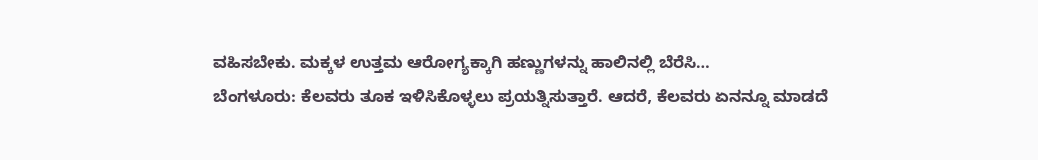ವಹಿಸಬೇಕು. ಮಕ್ಕಳ ಉತ್ತಮ ಆರೋಗ್ಯಕ್ಕಾಗಿ ಹಣ್ಣುಗಳನ್ನು ಹಾಲಿನಲ್ಲಿ ಬೆರೆಸಿ…
ಬೆಂಗಳೂರು: ಕೆಲವರು ತೂಕ ಇಳಿಸಿಕೊಳ್ಳಲು ಪ್ರಯತ್ನಿಸುತ್ತಾರೆ. ಆದರೆ, ಕೆಲವರು ಏನನ್ನೂ ಮಾಡದೆ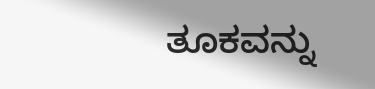ತೂಕವನ್ನು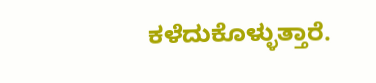ಕಳೆದುಕೊಳ್ಳುತ್ತಾರೆ.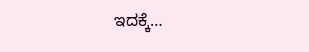ಇದಕ್ಕೆ…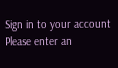Sign in to your account
Please enter an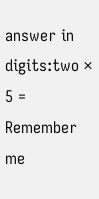answer in digits:two × 5 =
Remember me